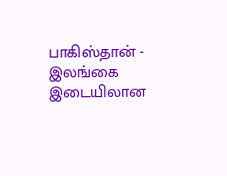பாகிஸ்தான் - இலங்கை இடையிலான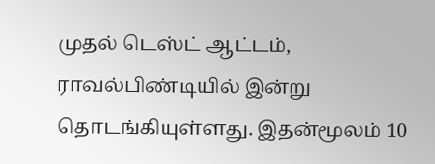முதல் டெஸ்ட் ஆட்டம், ராவல்பிண்டியில் இன்று தொடங்கியுள்ளது. இதன்மூலம் 10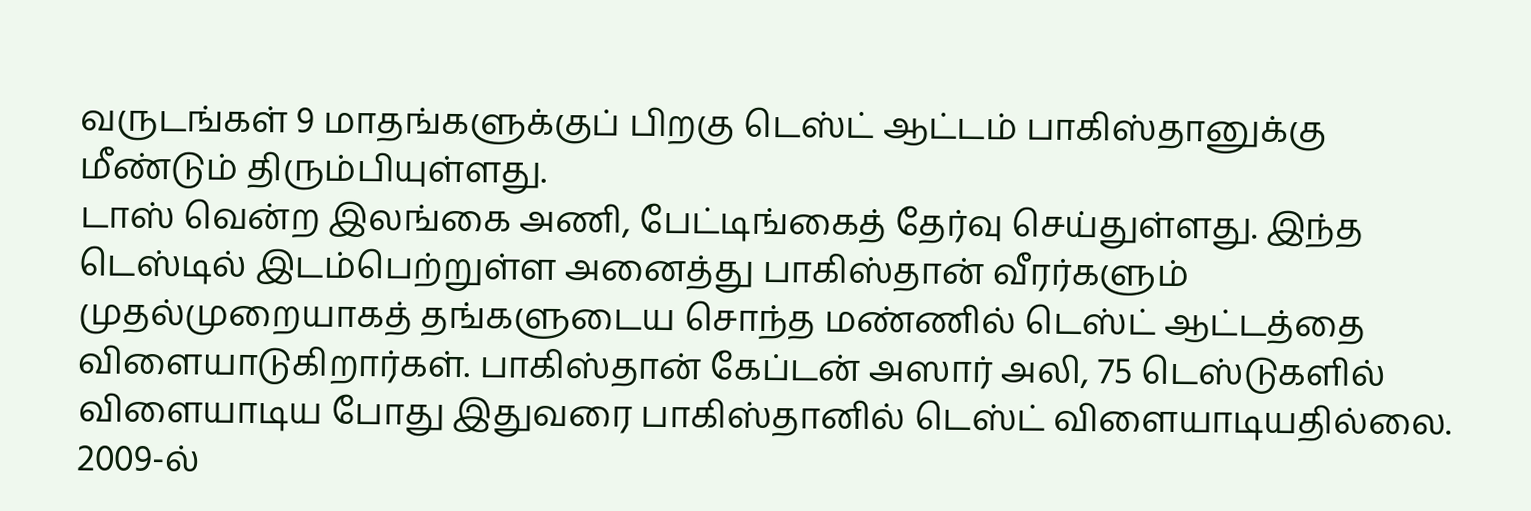வருடங்கள் 9 மாதங்களுக்குப் பிறகு டெஸ்ட் ஆட்டம் பாகிஸ்தானுக்கு மீண்டும் திரும்பியுள்ளது.
டாஸ் வென்ற இலங்கை அணி, பேட்டிங்கைத் தேர்வு செய்துள்ளது. இந்த டெஸ்டில் இடம்பெற்றுள்ள அனைத்து பாகிஸ்தான் வீரர்களும் முதல்முறையாகத் தங்களுடைய சொந்த மண்ணில் டெஸ்ட் ஆட்டத்தை விளையாடுகிறார்கள். பாகிஸ்தான் கேப்டன் அஸார் அலி, 75 டெஸ்டுகளில் விளையாடிய போது இதுவரை பாகிஸ்தானில் டெஸ்ட் விளையாடியதில்லை.
2009-ல்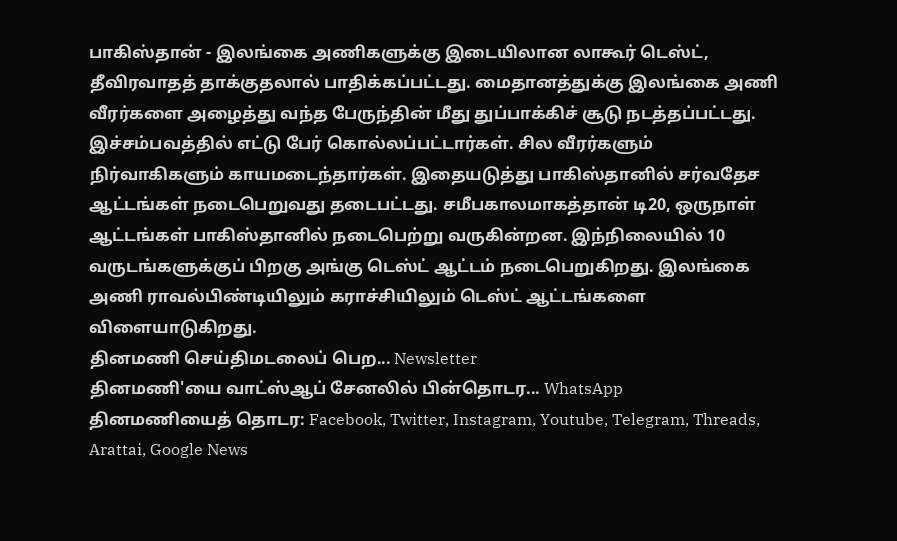பாகிஸ்தான் - இலங்கை அணிகளுக்கு இடையிலான லாகூர் டெஸ்ட், தீவிரவாதத் தாக்குதலால் பாதிக்கப்பட்டது. மைதானத்துக்கு இலங்கை அணி வீரர்களை அழைத்து வந்த பேருந்தின் மீது துப்பாக்கிச் சூடு நடத்தப்பட்டது. இச்சம்பவத்தில் எட்டு பேர் கொல்லப்பட்டார்கள். சில வீரர்களும் நிர்வாகிகளும் காயமடைந்தார்கள். இதையடுத்து பாகிஸ்தானில் சர்வதேச ஆட்டங்கள் நடைபெறுவது தடைபட்டது. சமீபகாலமாகத்தான் டி20, ஒருநாள் ஆட்டங்கள் பாகிஸ்தானில் நடைபெற்று வருகின்றன. இந்நிலையில் 10 வருடங்களுக்குப் பிறகு அங்கு டெஸ்ட் ஆட்டம் நடைபெறுகிறது. இலங்கை அணி ராவல்பிண்டியிலும் கராச்சியிலும் டெஸ்ட் ஆட்டங்களை விளையாடுகிறது.
தினமணி செய்திமடலைப் பெற... Newsletter
தினமணி'யை வாட்ஸ்ஆப் சேனலில் பின்தொடர... WhatsApp
தினமணியைத் தொடர: Facebook, Twitter, Instagram, Youtube, Telegram, Threads, Arattai, Google News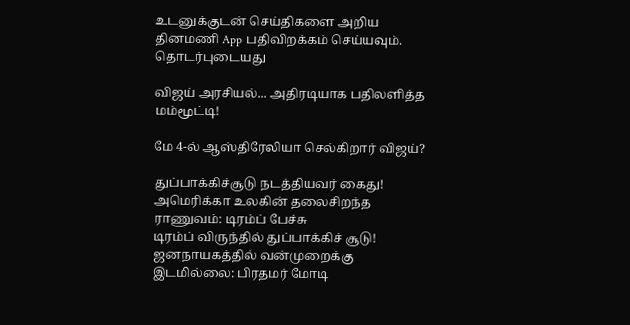உடனுக்குடன் செய்திகளை அறிய தினமணி App பதிவிறக்கம் செய்யவும்.
தொடர்புடையது

விஜய் அரசியல்... அதிரடியாக பதிலளித்த மம்மூட்டி!

மே 4-ல் ஆஸ்திரேலியா செல்கிறார் விஜய்?

துப்பாக்கிச்சூடு நடத்தியவர் கைது! அமெரிக்கா உலகின் தலைசிறந்த ராணுவம்: டிரம்ப் பேச்சு
டிரம்ப் விருந்தில் துப்பாக்கிச் சூடு! ஜனநாயகத்தில் வன்முறைக்கு இடமில்லை: பிரதமர் மோடி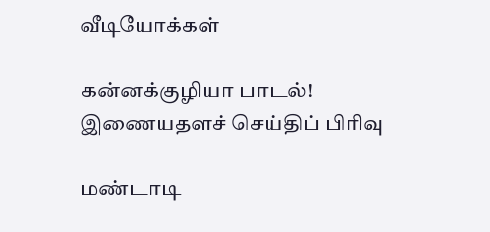வீடியோக்கள்

கன்னக்குழியா பாடல்!
இணையதளச் செய்திப் பிரிவு

மண்டாடி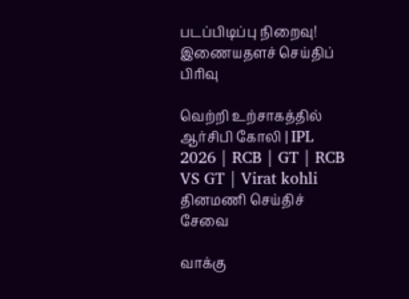படப்பிடிப்பு நிறைவு!
இணையதளச் செய்திப் பிரிவு

வெற்றி உற்சாகத்தில் ஆர்சிபி கோலி | IPL 2026 | RCB | GT | RCB VS GT | Virat kohli
தினமணி செய்திச் சேவை

வாக்கு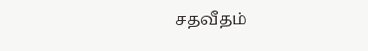சதவீதம்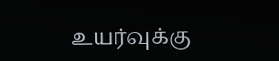உயர்வுக்கு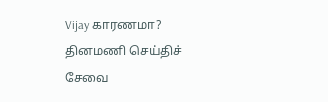Vijay காரணமா?
தினமணி செய்திச் சேவை